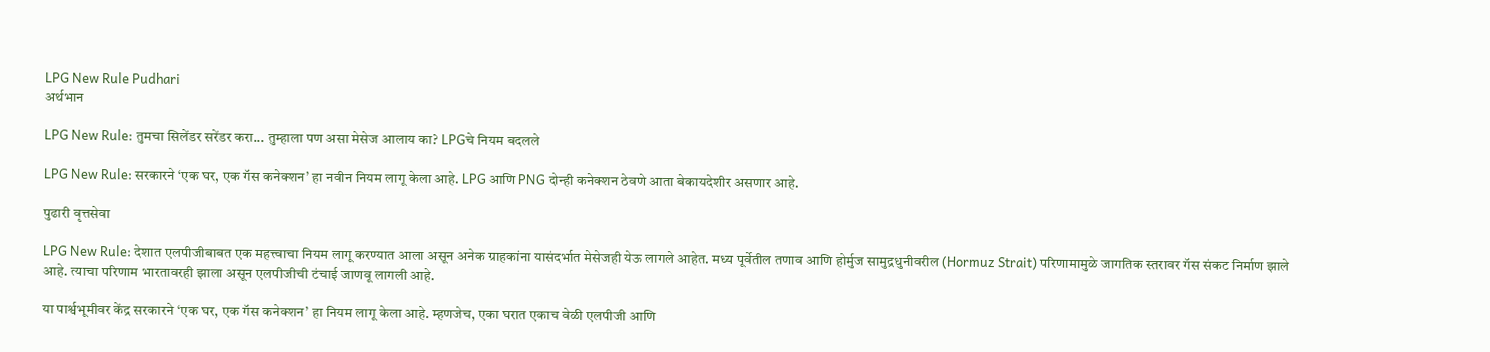LPG New Rule Pudhari
अर्थभान

LPG New Rule: तुमचा सिलेंडर सरेंडर करा... तुम्हाला पण असा मेसेज आलाय का? LPGचे नियम बदलले

LPG New Rule: सरकारने ‘एक घर, एक गॅस कनेक्शन’ हा नवीन नियम लागू केला आहे. LPG आणि PNG दोन्ही कनेक्शन ठेवणे आता बेकायदेशीर असणार आहे.

पुढारी वृत्तसेवा

LPG New Rule: देशात एलपीजीबाबत एक महत्त्वाचा नियम लागू करण्यात आला असून अनेक ग्राहकांना यासंदर्भात मेसेजही येऊ लागले आहेत. मध्य पूर्वेतील तणाव आणि होर्मुज सामुद्रधुनीवरील (Hormuz Strait) परिणामामुळे जागतिक स्तरावर गॅस संकट निर्माण झाले आहे. त्याचा परिणाम भारतावरही झाला असून एलपीजीची टंचाई जाणवू लागली आहे.

या पार्श्वभूमीवर केंद्र सरकारने ‘एक घर, एक गॅस कनेक्शन’ हा नियम लागू केला आहे. म्हणजेच, एका घरात एकाच वेळी एलपीजी आणि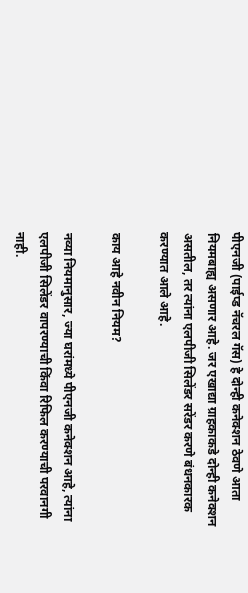पीएनजी (पाईप्ड नॅचरल गॅस) हे दोन्ही कनेक्शन ठेवणे आता नियमबाह्य असणार आहे. जर एखाद्या ग्राहकाकडे दोन्ही कनेक्शन असतील, तर त्यांना एलपीजी सिलेंडर सरेंडर करणे बंधनकारक करण्यात आले आहे.

काय आहे नवीन नियम?

नव्या नियमानुसार, ज्या घरांमध्ये पीएनजी कनेक्शन आहे, त्यांना एलपीजी सिलेंडर वापरण्याची किंवा रिफिल करण्याची परवानगी नाही.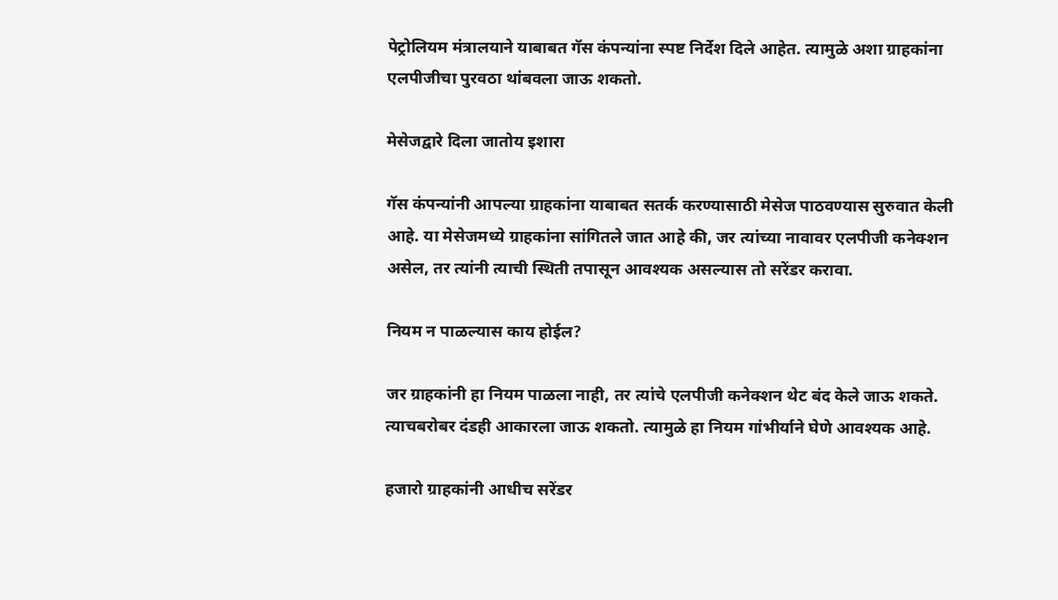पेट्रोलियम मंत्रालयाने याबाबत गॅस कंपन्यांना स्पष्ट निर्देश दिले आहेत. त्यामुळे अशा ग्राहकांना एलपीजीचा पुरवठा थांबवला जाऊ शकतो.

मेसेजद्वारे दिला जातोय इशारा

गॅस कंपन्यांनी आपल्या ग्राहकांना याबाबत सतर्क करण्यासाठी मेसेज पाठवण्यास सुरुवात केली आहे. या मेसेजमध्ये ग्राहकांना सांगितले जात आहे की, जर त्यांच्या नावावर एलपीजी कनेक्शन असेल, तर त्यांनी त्याची स्थिती तपासून आवश्यक असल्यास तो सरेंडर करावा.

नियम न पाळल्यास काय होईल?

जर ग्राहकांनी हा नियम पाळला नाही, तर त्यांचे एलपीजी कनेक्शन थेट बंद केले जाऊ शकते. त्याचबरोबर दंडही आकारला जाऊ शकतो. त्यामुळे हा नियम गांभीर्याने घेणे आवश्यक आहे.

हजारो ग्राहकांनी आधीच सरेंडर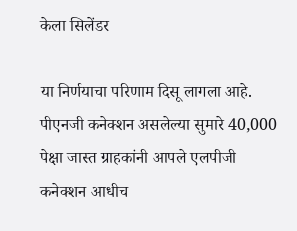केला सिलेंडर

या निर्णयाचा परिणाम दिसू लागला आहे. पीएनजी कनेक्शन असलेल्या सुमारे 40,000 पेक्षा जास्त ग्राहकांनी आपले एलपीजी कनेक्शन आधीच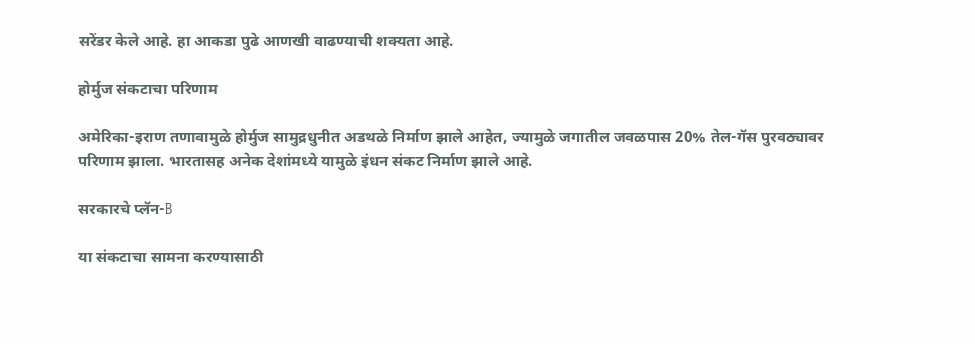सरेंडर केले आहे. हा आकडा पुढे आणखी वाढण्याची शक्यता आहे.

होर्मुज संकटाचा परिणाम

अमेरिका-इराण तणावामुळे होर्मुज सामुद्रधुनीत अडथळे निर्माण झाले आहेत, ज्यामुळे जगातील जवळपास 20% तेल-गॅस पुरवठ्यावर परिणाम झाला. भारतासह अनेक देशांमध्ये यामुळे इंधन संकट निर्माण झाले आहे.

सरकारचे प्लॅन-B

या संकटाचा सामना करण्यासाठी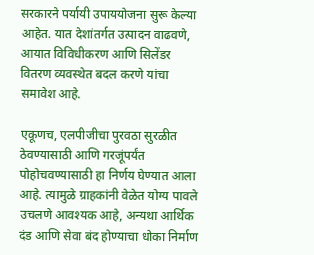सरकारने पर्यायी उपाययोजना सुरू केल्या आहेत. यात देशांतर्गत उत्पादन वाढवणे, आयात विविधीकरण आणि सिलेंडर वितरण व्यवस्थेत बदल करणे यांचा समावेश आहे.

एकूणच, एलपीजीचा पुरवठा सुरळीत ठेवण्यासाठी आणि गरजूंपर्यंत पोहोचवण्यासाठी हा निर्णय घेण्यात आला आहे. त्यामुळे ग्राहकांनी वेळेत योग्य पावले उचलणे आवश्यक आहे, अन्यथा आर्थिक दंड आणि सेवा बंद होण्याचा धोका निर्माण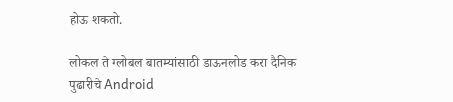होऊ शकतो.

लोकल ते ग्लोबल बातम्यांसाठी डाऊनलोड करा दैनिक पुढारीचे Android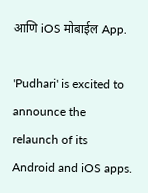आणि iOS मोबाईल App.

'Pudhari' is excited to announce the relaunch of its Android and iOS apps.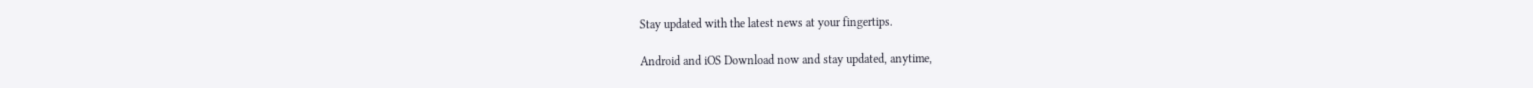Stay updated with the latest news at your fingertips.

Android and iOS Download now and stay updated, anytime,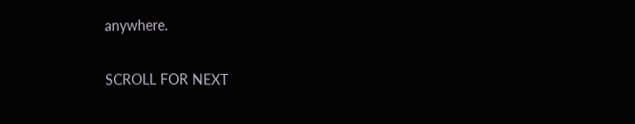anywhere.

SCROLL FOR NEXT